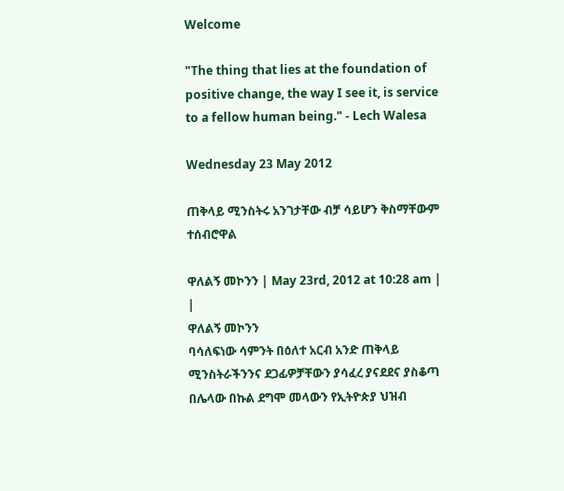Welcome

"The thing that lies at the foundation of positive change, the way I see it, is service to a fellow human being." - Lech Walesa

Wednesday 23 May 2012

ጠቅላይ ሚንስትሩ አንገታቸው ብቻ ሳይሆን ቅስማቸውም ተሰብሮዋል

ዋለልኝ መኮንን | May 23rd, 2012 at 10:28 am | |
ዋለልኝ መኮንን
ባሳለፍነው ሳምንት በዕለተ አርብ አንድ ጠቅላይ ሚንስትራችንንና ደጋፊዎቻቸውን ያሳፈረ ያናደደና ያስቆጣ በሌላው በኩል ደግሞ መላውን የኢትዮጵያ ህዝብ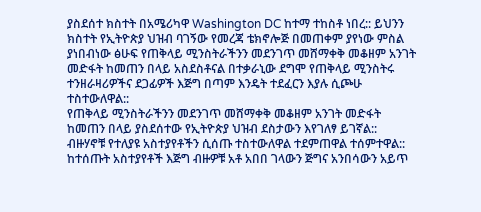ያስደሰተ ክስተት በአሜሪካዋ Washington DC ከተማ ተከስቶ ነበረ:: ይህንን ክስተት የኢትዮጵያ ህዝብ ባገኝው የመረጃ ቴክኖሎጅ በመጠቀም ያየነው ምስል ያነበብነው ፅሁፍ የጠቅላይ ሚንስትራችንን መደንገጥ መሸማቀቅ መቆዘም አንገት መድፋት ከመጠን በላይ አስደስቶናል በተቃራኒው ደግሞ የጠቅላይ ሚንስትሩ ተንዘራዛሪዎችና ደጋፊዎች እጅግ በጣም እንዴት ተደፈርን እያሉ ሲጮሁ ተስተውለዋል::
የጠቅላይ ሚንስትራችንን መደንገጥ መሸማቀቅ መቆዘም አንገት መድፋት ከመጠን በላይ ያስደሰተው የኢትዮጵያ ህዝብ ደስታውን እየገለፃ ይገኛል:: ብዙሃኖቹ የተለያዩ አስተያየቶችን ሲሰጡ ተስተውለዋል ተደምጠዋል ተሰምተዋል:: ከተሰጡት አስተያየቶች እጅግ ብዙዎቹ አቶ አበበ ገላውን ጅግና አንበሳውን አይጥ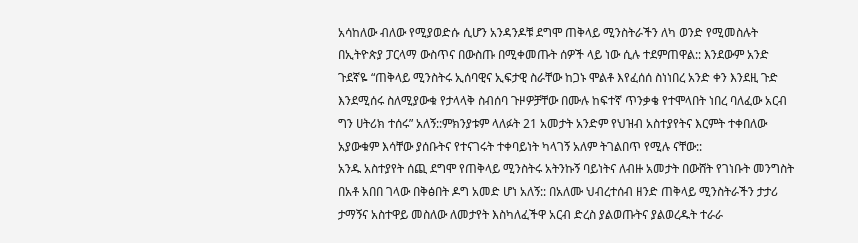አሳከለው ብለው የሚያወድሱ ሲሆን አንዳንዶቹ ደግሞ ጠቅላይ ሚንስትራችን ለካ ወንድ የሚመስሉት በኢትዮጵያ ፓርላማ ውስጥና በውስጡ በሚቀመጡት ሰዎች ላይ ነው ሲሉ ተደምጠዋል:: እንደውም አንድ ጉደኛዬ “ጠቅላይ ሚንስትሩ ኢሰባዊና ኢፍታዊ ስራቸው ከጋኑ ሞልቶ እየፈሰሰ ስነነበረ አንድ ቀን እንደዚ ጉድ እንደሚሰሩ ስለሚያውቁ የታላላቅ ስብሰባ ጉዞዎቻቸው በሙሉ ከፍተኛ ጥንቃቄ የተሞላበት ነበረ ባለፈው አርብ ግን ሀትሪክ ተሰሩ” አለኝ::ምክንያቱም ላለፉት 21 አመታት አንድም የህዝብ አስተያየትና እርምት ተቀበለው አያውቁም እሳቸው ያሰቡትና የተናገሩት ተቀባይነት ካላገኝ አለም ትገልበጥ የሚሉ ናቸው::
አንዱ አስተያየት ሰጪ ደግሞ የጠቅላይ ሚንስትሩ አትንኩኝ ባይነትና ለብዙ አመታት በውሸት የገነቡት መንግስት በአቶ አበበ ገላው በቅፅበት ዶግ አመድ ሆነ አለኝ:: በአለሙ ህብረተሰብ ዘንድ ጠቅላይ ሚንስትራችን ታታሪ ታማኝና አስተዋይ መስለው ለመታየት እስካለፈችዋ አርብ ድረስ ያልወጡትና ያልወረዱት ተራራ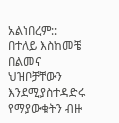አልነበረም:: በተለይ እስከመቼ በልመና ህዝቦቻቸውን እንደሚያስተዳድሩ የማያውቁትን ብዙ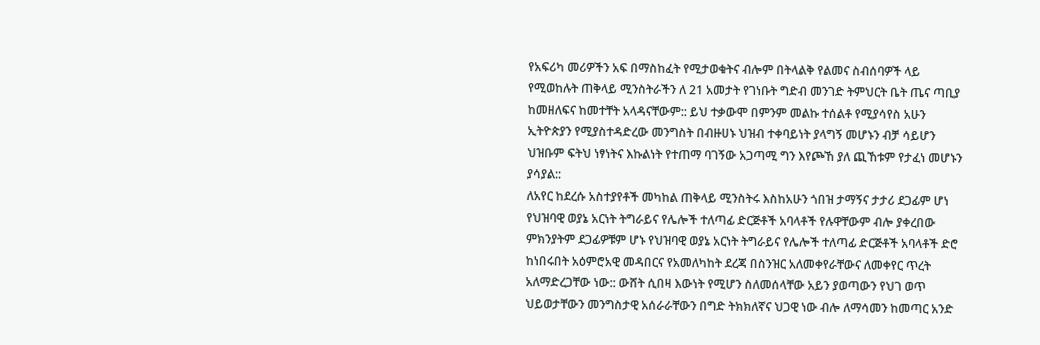የአፍሪካ መሪዎችን አፍ በማስከፈት የሚታወቁትና ብሎም በትላልቅ የልመና ስብሰባዎች ላይ የሚወከሉት ጠቅላይ ሚንስትራችን ለ 21 አመታት የገነቡት ግድብ መንገድ ትምህርት ቤት ጤና ጣቢያ ከመዘለፍና ከመተቸት አላዳናቸውም:: ይህ ተቃውሞ በምንም መልኩ ተሰልቶ የሚያሳየስ አሁን ኢትዮጵያን የሚያስተዳድረው መንግስት በብዙሀኑ ህዝብ ተቀባይነት ያላግኝ መሆኑን ብቻ ሳይሆን ህዝቡም ፍትህ ነፃነትና እኩልነት የተጠማ ባገኝው አጋጣሚ ግን እየጮኸ ያለ ጪኸቱም የታፈነ መሆኑን ያሳያል::
ለአየር ከደረሱ አስተያየቶች መካከል ጠቅላይ ሚንስትሩ እስከአሁን ጎበዝ ታማኝና ታታሪ ደጋፊም ሆነ የህዝባዊ ወያኔ አርነት ትግራይና የሌሎች ተለጣፊ ድርጅቶች አባላቶች የሉዋቸውም ብሎ ያቀረበው ምክንያትም ደጋፊዎቹም ሆኑ የህዝባዊ ወያኔ አርነት ትግራይና የሌሎች ተለጣፊ ድርጅቶች አባላቶች ድሮ ከነበሩበት አዕምሮአዊ መዳበርና የአመለካከት ደረጃ በስንዝር አለመቀየራቸውና ለመቀየር ጥረት አለማድረጋቸው ነው:: ውሸት ሲበዛ እውነት የሚሆን ስለመሰላቸው አይን ያወጣውን የህገ ወጥ ህይወታቸውን መንግስታዊ አሰራራቸውን በግድ ትክክለኛና ህጋዊ ነው ብሎ ለማሳመን ከመጣር አንድ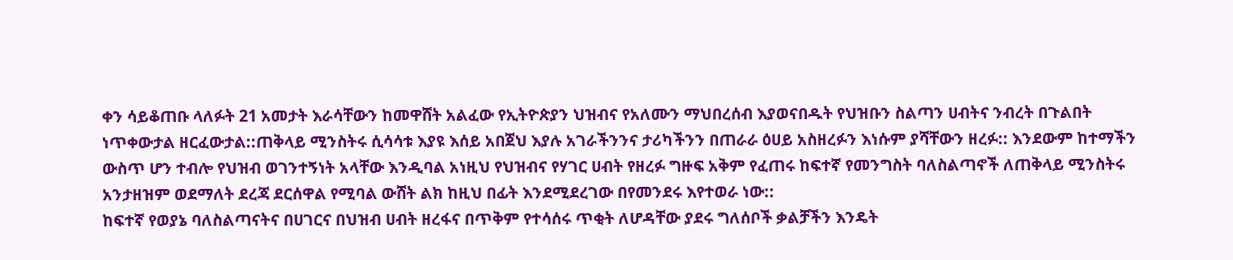ቀን ሳይቆጠቡ ላለፉት 21 አመታት እራሳቸውን ከመዋሸት አልፈው የኢትዮጵያን ህዝብና የአለሙን ማህበረሰብ እያወናበዱት የህዝቡን ስልጣን ሀብትና ንብረት በጉልበት ነጥቀውታል ዘርፈውታል::ጠቅላይ ሚንስትሩ ሲሳሳቱ እያዩ እሰይ አበጀህ እያሉ አገራችንንና ታሪካችንን በጠራራ ዕሀይ አስዘረፉን እነሱም ያሻቸውን ዘረፉ:: እንደውም ከተማችን ውስጥ ሆን ተብሎ የህዝብ ወገንተኝነት አላቸው እንዲባል አነዚህ የህዝብና የሃገር ሀብት የዘረፉ ግዙፍ አቅም የፈጠሩ ከፍተኛ የመንግስት ባለስልጣኖች ለጠቅላይ ሚንስትሩ አንታዘዝም ወደማለት ደረጃ ደርሰዋል የሚባል ውሸት ልክ ከዚህ በፊት እንደሚደረገው በየመንደሩ እየተወራ ነው::
ከፍተኛ የወያኔ ባለስልጣናትና በሀገርና በህዝብ ሀብት ዘረፋና በጥቅም የተሳሰሩ ጥቂት ለሆዳቸው ያደሩ ግለሰቦች ቃልቻችን እንዴት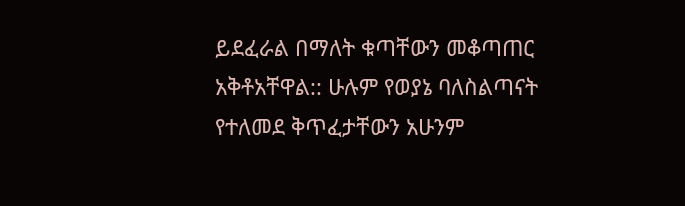ይደፈራል በማለት ቁጣቸውን መቆጣጠር አቅቶአቸዋል:: ሁሉም የወያኔ ባለስልጣናት የተለመደ ቅጥፈታቸውን አሁንም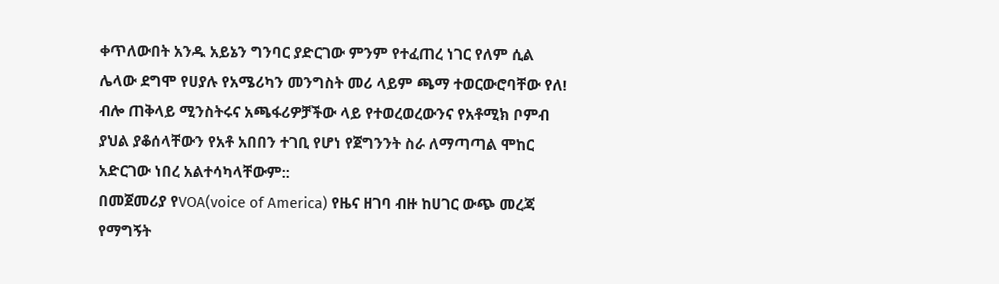ቀጥለውበት አንዱ አይኔን ግንባር ያድርገው ምንም የተፈጠረ ነገር የለም ሲል ሌላው ደግሞ የሀያሉ የአሜሪካን መንግስት መሪ ላይም ጫማ ተወርውሮባቸው የለ! ብሎ ጠቅላይ ሚንስትሩና አጫፋሪዎቻችው ላይ የተወረወረውንና የአቶሚክ ቦምብ ያህል ያቆሰላቸውን የአቶ አበበን ተገቢ የሆነ የጀግንንት ስራ ለማጣጣል ሞከር አድርገው ነበረ አልተሳካላቸውም::
በመጀመሪያ የVOA(voice of America) የዜና ዘገባ ብዙ ከሀገር ውጭ መረጃ የማግኝት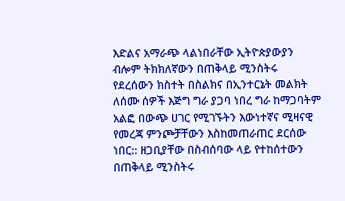እድልና አማራጭ ላልነበራቸው ኢትዮጵያውያን ብሎም ትክክለኛውን በጠቅላይ ሚንስትሩ የደረሰውን ክስተት በስልክና በኢንተርኔት መልክት ለሰሙ ሰዎች እጅግ ግራ ያጋባ ነበረ ግራ ከማጋባትም አልፎ በውጭ ሀገር የሚገኙትን እውነተኛና ሚዛናዊ የመረጃ ምንጮቻቸውን እስከመጠራጠር ደርሰው ነበር:: ዘጋቢያቸው በስብሰባው ላይ የተከሰተውን በጠቅላይ ሚንስትሩ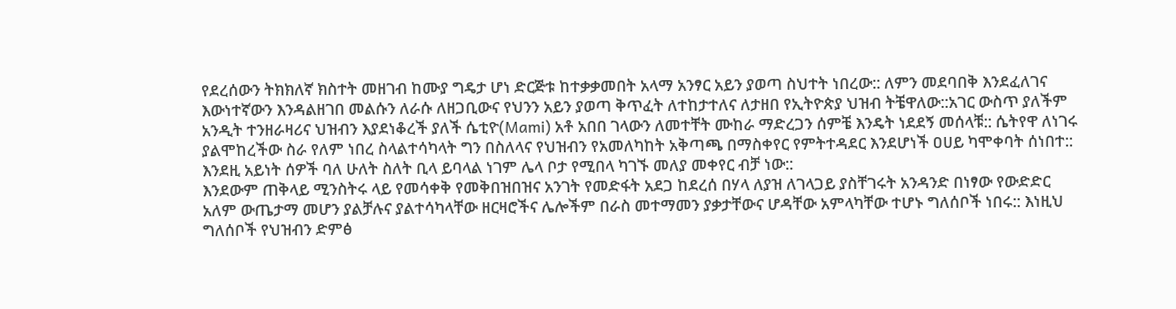የደረሰውን ትክክለኛ ክስተት መዘገብ ከሙያ ግዴታ ሆነ ድርጅቱ ከተቃቃመበት አላማ አንፃር አይን ያወጣ ስህተት ነበረው:: ለምን መደባበቅ እንደፈለገና እውነተኛውን እንዳልዘገበ መልሱን ለራሱ ለዘጋቢውና የህንን አይን ያወጣ ቅጥፈት ለተከታተለና ለታዘበ የኢትዮጵያ ህዝብ ትቼዋለው::አገር ውስጥ ያለችም አንዲት ተንዘራዛሪና ህዝብን እያደነቆረች ያለች ሴቲዮ(Mami) አቶ አበበ ገላውን ለመተቸት ሙከራ ማድረጋን ሰምቼ እንዴት ነደደኝ መሰላቹ:: ሴትየዋ ለነገሩ ያልሞከረችው ስራ የለም ነበረ ስላልተሳካላት ግን በስለላና የህዝብን የአመለካከት አቅጣጫ በማስቀየር የምትተዳደር እንደሆነች ዐሀይ ካሞቀባት ሰነበተ:: እንደዚ አይነት ሰዎች ባለ ሁለት ስለት ቢላ ይባላል ነገም ሌላ ቦታ የሚበላ ካገኙ መለያ መቀየር ብቻ ነው::
እንደውም ጠቅላይ ሚንስትሩ ላይ የመሳቀቅ የመቅበዝበዝና አንገት የመድፋት አደጋ ከደረሰ በሃላ ለያዝ ለገላጋይ ያስቸገሩት አንዳንድ በነፃው የውድድር አለም ውጤታማ መሆን ያልቻሉና ያልተሳካላቸው ዘርዛሮችና ሌሎችም በራስ መተማመን ያቃታቸውና ሆዳቸው አምላካቸው ተሆኑ ግለሰቦች ነበሩ:: እነዚህ ግለሰቦች የህዝብን ድምፅ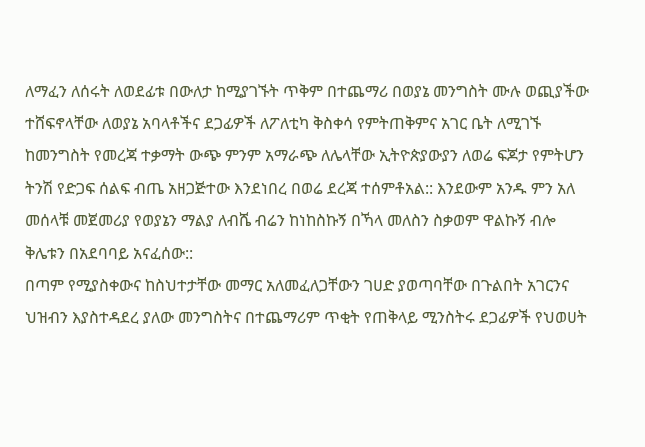ለማፈን ለሰሩት ለወደፊቱ በውለታ ከሚያገኙት ጥቅም በተጨማሪ በወያኔ መንግስት ሙሉ ወጪያችው ተሸፍኖላቸው ለወያኔ አባላቶችና ደጋፊዎች ለፖለቲካ ቅስቀሳ የምትጠቅምና አገር ቤት ለሚገኙ ከመንግስት የመረጃ ተቃማት ውጭ ምንም አማራጭ ለሌላቸው ኢትዮጵያውያን ለወሬ ፍጆታ የምትሆን ትንሽ የድጋፍ ሰልፍ ብጤ አዘጋጅተው እንደነበረ በወሬ ደረጃ ተሰምቶአል:: እንደውም አንዱ ምን አለ መሰላቹ መጀመሪያ የወያኔን ማልያ ለብሼ ብሬን ከነከስኩኝ በኻላ መለስን ስቃወም ዋልኩኝ ብሎ ቅሌቱን በአደባባይ አናፈሰው::
በጣም የሚያስቀውና ከስህተታቸው መማር አለመፈለጋቸውን ገሀድ ያወጣባቸው በጉልበት አገርንና ህዝብን እያስተዳደረ ያለው መንግስትና በተጨማሪም ጥቂት የጠቅላይ ሚንስትሩ ደጋፊዎች የህወሀት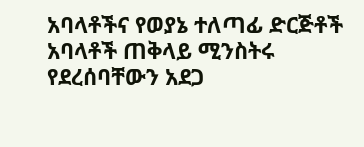አባላቶችና የወያኔ ተለጣፊ ድርጅቶች አባላቶች ጠቅላይ ሚንስትሩ የደረሰባቸውን አደጋ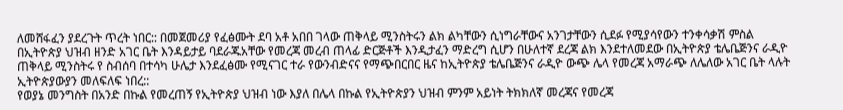ለመሸፋፈን ያደረጉት ጥረት ነበር:: በመጀመሪያ የፈፅሙት ደባ አቶ አበበ ገላው ጠቅላይ ሚንስትሩን ልክ ልካቸውን ሲነግራቸውና አንገታቸውን ሲደፉ የሚያሳየውን ተንቀሳቃሽ ምስል በኢትዮጵያ ህዝብ ዘንድ አገር ቤት እንዳይታይ ባደራጁአቸው የመረጃ መረብ ጠላፊ ድርጅቶች እንዲታፈን ማድረግ ሲሆን በሁለተኛ ደረጃ ልክ እንደተለመደው በኢትዮጵያ ቴሌቤጅንና ራዲዮ ጠቅላይ ሚንስትሩ የ ስብሰባ በተሳካ ሁሌታ እንደፈፅሙ የሚናገር ተራ የውንብድናና የማጭበርበር ዜና ከኢትዮጵያ ቴሌቤጅንና ራዲዮ ውጭ ሌላ የመረጃ አማራጭ ለሌለው አገር ቤት ላሉት ኢትዮጵያውያን መለፍለፍ ነበረ::
የወያኔ መንግስት በአንድ በኩል የመረጠኝ የኢትዮጵያ ህዝብ ነው እያለ በሌላ በኩል የኢትዮጵያን ህዝብ ምንም አይነት ትክክለኛ መረጃና የመረጃ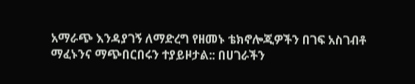አማራጭ እንዳያገኝ ለማድረግ የዘመኑ ቴክኖሎጂዎችን በገፍ አስገብቶ ማፈኑንና ማጭበርበሩን ተያይዞታል:: በሀገራችን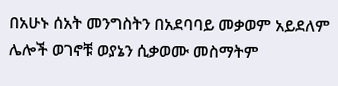በአሁኑ ሰአት መንግስትን በአደባባይ መቃወም አይደለም ሌሎች ወገኖቹ ወያኔን ሲቃወሙ መስማትም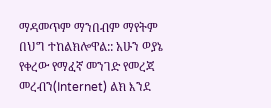ማዳመጥም ማንበብም ማየትም በህግ ተከልክሎዋል:: አሁን ወያኔ የቀረው የማፈኛ መንገድ የመረጃ መረብን(Internet) ልክ እንደ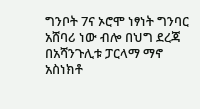ግንቦት 7ና ኦሮሞ ነፃነት ግንባር አሸባሪ ነው ብሎ በህግ ደረጃ በአሻንጉሊቱ ፓርላማ ማኖ አስነክቶ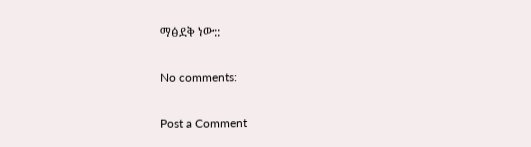ማፅደቅ ነው::

No comments:

Post a Comment